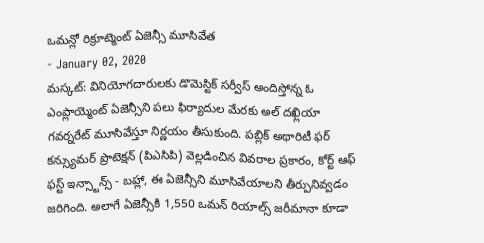ఒమన్లో రిక్రూట్మెంట్ ఏజెన్సీ మూసివేత
- January 02, 2020
మస్కట్: వినియోగదారులకు డొమెస్టిక్ సర్వీస్ అందిస్తోన్న ఓ ఎంప్లాయ్మెంట్ ఏజెన్సీని పలు ఫిర్యాదుల మేరకు అల్ దఖ్లియా గవర్నరేట్ మూసివేస్తూ నిర్ణయం తీసుకుంది. పబ్లిక్ అథారిటీ ఫర్ కన్స్యుమర్ ప్రొటెక్షన్ (పిఎసిపి) వెల్లడించిన వివరాల ప్రకారం, కోర్ట్ ఆఫ్ ఫస్ట్ ఇన్స్టాన్స్ - బహ్లా, ఈ ఏజెన్సీని మూసివేయాలని తీర్పునివ్వడం జరిగింది. అలాగే ఏజెన్సీకి 1,550 ఒమన్ రియాల్స్ జరీమానా కూడా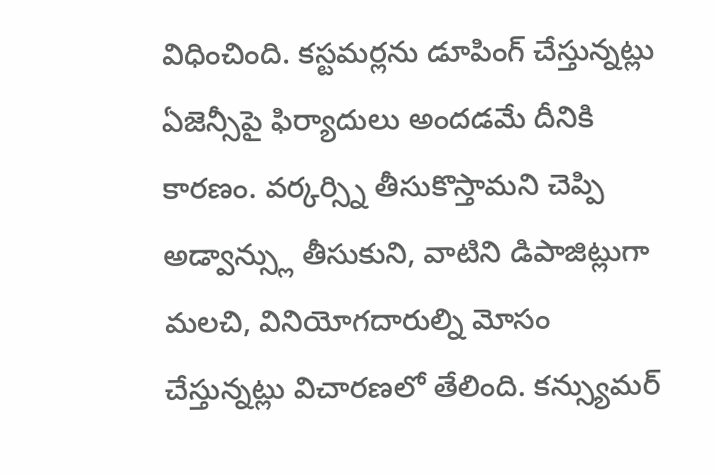విధించింది. కస్టమర్లను డూపింగ్ చేస్తున్నట్లు ఏజెన్సీపై ఫిర్యాదులు అందడమే దీనికి కారణం. వర్కర్స్ని తీసుకొస్తామని చెప్పి అడ్వాన్స్లు తీసుకుని, వాటిని డిపాజిట్లుగా మలచి, వినియోగదారుల్ని మోసం చేస్తున్నట్లు విచారణలో తేలింది. కన్స్యుమర్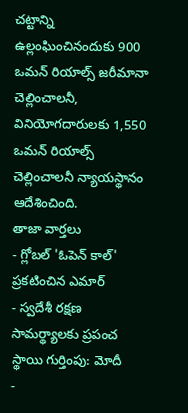చట్టాన్ని ఉల్లంఘించినందుకు 900 ఒమన్ రియాల్స్ జరీమానా చెల్లించాలనీ, వినియోగదారులకు 1,550 ఒమన్ రియాల్స్ చెల్లించాలనీ న్యాయస్థానం ఆదేశించింది.
తాజా వార్తలు
- గ్లోబల్ 'ఓపెన్ కాల్' ప్రకటించిన ఎమార్
- స్వదేశీ రక్షణ సామర్థ్యాలకు ప్రపంచ స్థాయి గుర్తింపు: మోదీ
-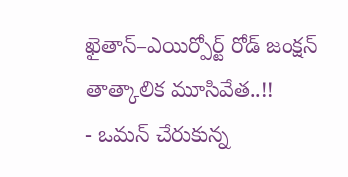ఖైతాన్–ఎయిర్పోర్ట్ రోడ్ జంక్షన్ తాత్కాలిక మూసివేత..!!
- ఒమన్ చేరుకున్న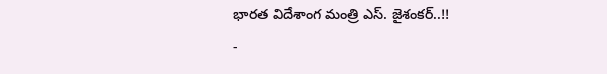భారత విదేశాంగ మంత్రి ఎస్. జైశంకర్..!!
-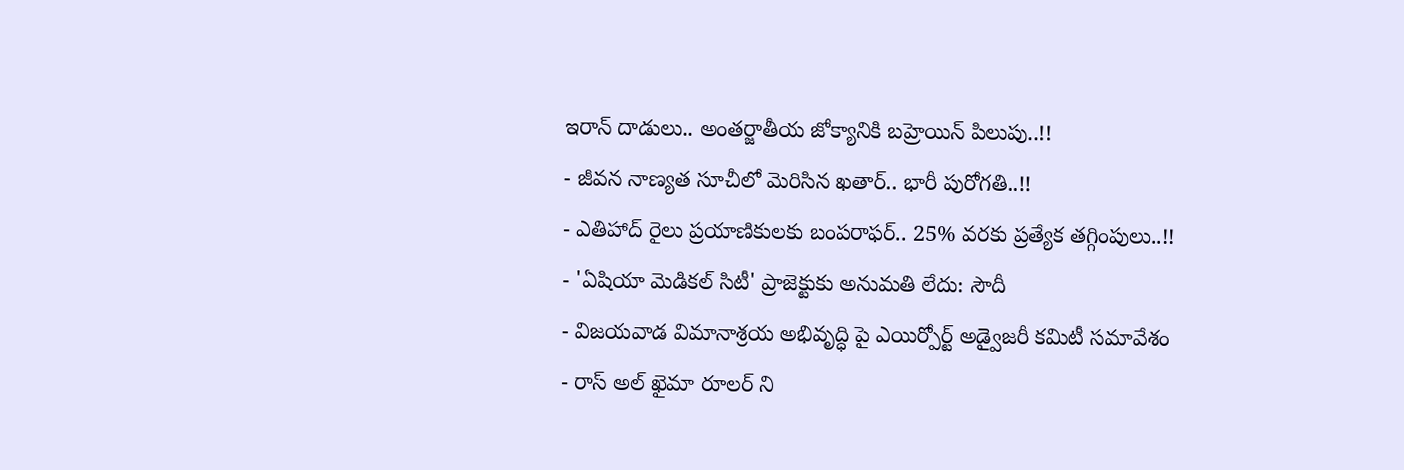ఇరాన్ దాడులు.. అంతర్జాతీయ జోక్యానికి బహ్రెయిన్ పిలుపు..!!
- జీవన నాణ్యత సూచీలో మెరిసిన ఖతార్.. భారీ పురోగతి..!!
- ఎతిహాద్ రైలు ప్రయాణికులకు బంపరాఫర్.. 25% వరకు ప్రత్యేక తగ్గింపులు..!!
- 'ఏషియా మెడికల్ సిటీ' ప్రాజెక్టుకు అనుమతి లేదు: సౌదీ
- విజయవాడ విమానాశ్రయ అభివృద్ధి పై ఎయిర్పోర్ట్ అడ్వైజరీ కమిటీ సమావేశం
- రాస్ అల్ ఖైమా రూలర్ ని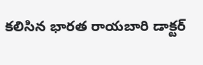కలిసిన భారత రాయబారి డాక్టర్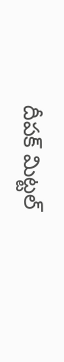దీపక్ మిట్టల్